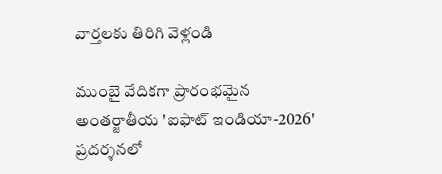వార్తలకు తిరిగి వెళ్లండి

ముంబై వేదికగా ప్రారంభమైన అంతర్జాతీయ 'ఐఫాట్ ఇండియా-2026' ప్రదర్శనలో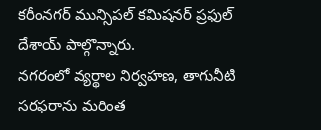కరీంనగర్ మున్సిపల్ కమిషనర్ ప్రఫుల్ దేశాయ్ పాల్గొన్నారు.
నగరంలో వ్యర్థాల నిర్వహణ, తాగునీటి సరఫరాను మరింత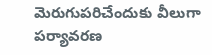మెరుగుపరిచేందుకు వీలుగా పర్యావరణ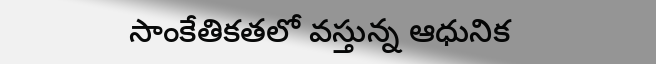సాంకేతికతలో వస్తున్న ఆధునిక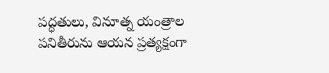పద్ధతులు, వినూత్న యంత్రాల పనితీరును ఆయన ప్రత్యక్షంగా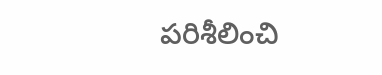పరిశీలించి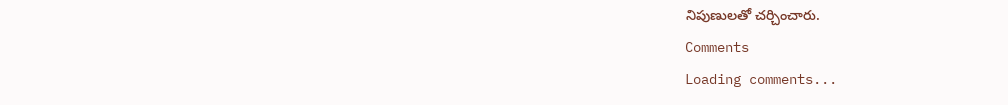నిపుణులతో చర్చించారు.
Comments
Loading comments...